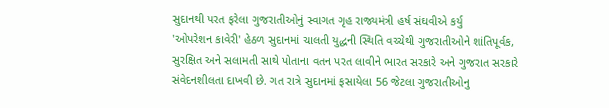સુદાનથી પરત ફરેલા ગુજરાતીઓનું સ્વાગત ગૃહ રાજ્યમંત્રી હર્ષ સંઘવીએ કર્યુ
'ઓપરેશન કાવેરી' હેઠળ સુદાનમાં ચાલતી યુદ્ધની સ્થિતિ વચ્ચેથી ગુજરાતીઓને શાંતિપૂર્વક, સુરક્ષિત અને સલામતી સાથે પોતાના વતન પરત લાવીને ભારત સરકારે અને ગુજરાત સરકારે સંવેદનશીલતા દાખવી છે. ગત રાત્રે સુદાનમાં ફસાયેલા 56 જેટલા ગુજરાતીઓનુ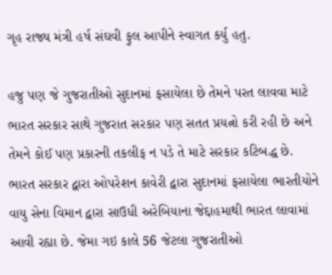ગૃહ રાજ્ય મંત્રી હર્ષ સંઘવી ફુલ આપીને સ્વાગત કર્યુ હતુ.

હજુ પણ જે ગુજરાતીઓ સુદાનમાં ફસાયેલા છે તેમને પરત લાવવા માટે ભારત સરકાર સાથે ગુજરાત સરકાર પણ સતત પ્રયત્નો કરી રહી છે અને તેમને કોઈ પણ પ્રકારની તકલીફ ન પડે તે માટે સરકાર કટિબદ્ધ છે.
ભારત સરકાર દ્વારા ઓપરેશન કાવેરી દ્વારા સુદાનમાં ફસાયેલા ભારતીયોને વાયુ સેના વિમાન દ્વારા સાઉધી અરેબિયાના જેદ્દાહમાથી ભારત લાવામાં આવી રહ્યા છે. જેમા ગઇ કાલે 56 જેટલા ગુજરાતીઓ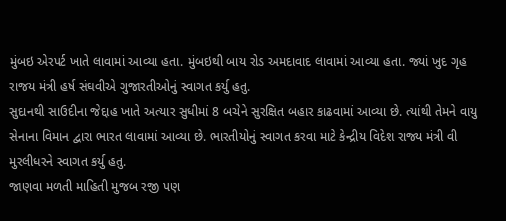મુંબઇ એરપર્ટ ખાતે લાવામાં આવ્યા હતા. મુંબઇથી બાય રોડ અમદાવાદ લાવામાં આવ્યા હતા. જ્યાં ખુદ ગૃહ રાજય મંત્રી હર્ષ સંઘવીએ ગુજારતીઓનું સ્વાગત કર્યુ હતુ.
સુદાનથી સાઉદીના જેદ્દાહ ખાતે અત્યાર સુધીમાં 8 બચેને સુરક્ષિત બહાર કાઢવામાં આવ્યા છે. ત્યાંથી તેમને વાયુ સેનાના વિમાન દ્વારા ભારત લાવામાં આવ્યા છે. ભારતીયોનું સ્વાગત કરવા માટે કેન્દ્રીય વિદેશ રાજ્ય મંત્રી વી મુરલીધરને સ્વાગત કર્યુ હતુ.
જાણવા મળતી માહિતી મુજબ રજી પણ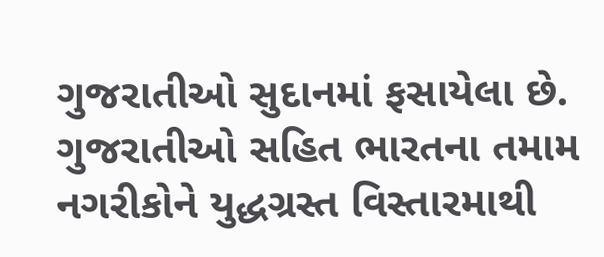ગુજરાતીઓ સુદાનમાં ફસાયેલા છે. ગુજરાતીઓ સહિત ભારતના તમામ નગરીકોને યુદ્ધગ્રસ્ત વિસ્તારમાથી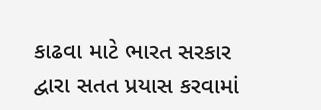કાઢવા માટે ભારત સરકાર દ્વારા સતત પ્રયાસ કરવામાં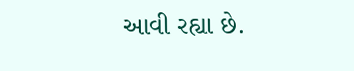આવી રહ્યા છે.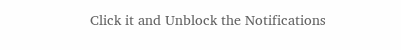Click it and Unblock the Notifications